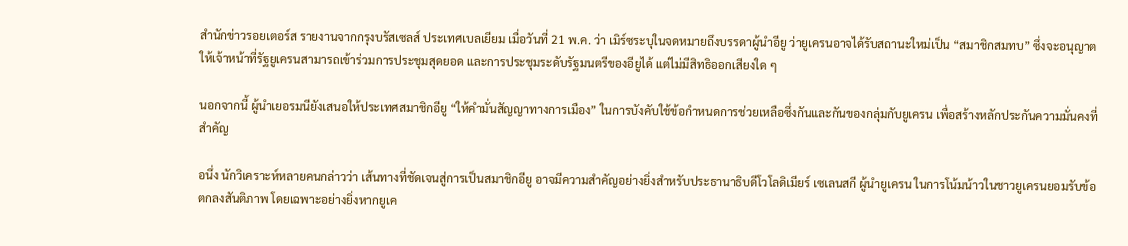สำนักข่าวรอยเตอร์ส รายงานจากกรุงบรัสเซลส์ ประเทศเบลเยียม เมื่อวันที่ 21 พ.ค. ว่า เมิร์ซระบุในจดหมายถึงบรรดาผู้นำอียู ว่ายูเครนอาจได้รับสถานะใหม่เป็น “สมาชิกสมทบ” ซึ่งจะอนุญาตให้เจ้าหน้าที่รัฐยูเครนสามารถเข้าร่วมการประชุมสุดยอด และการประชุมระดับรัฐมนตรีของอียูได้ แต่ไม่มีสิทธิออกเสียงใด ๆ

นอกจากนี้ ผู้นำเยอรมนียังเสนอให้ประเทศสมาชิกอียู “ให้คำมั่นสัญญาทางการเมือง” ในการบังคับใช้ข้อกำหนดการช่วยเหลือซึ่งกันและกันของกลุ่มกับยูเครน เพื่อสร้างหลักประกันความมั่นคงที่สำคัญ

อนึ่ง นักวิเคราะห์หลายคนกล่าวว่า เส้นทางที่ชัดเจนสู่การเป็นสมาชิกอียู อาจมีความสำคัญอย่างยิ่งสำหรับประธานาธิบดีโวโลดิเมียร์ เซเลนสกี ผู้นำยูเครน ในการโน้มน้าวในชาวยูเครนยอมรับข้อตกลงสันติภาพ โดยเฉพาะอย่างยิ่งหากยูเค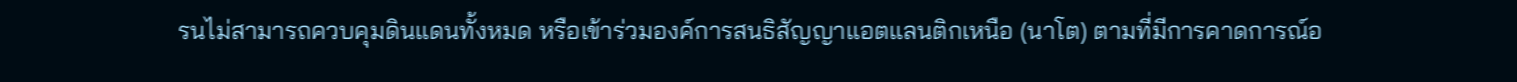รนไม่สามารถควบคุมดินแดนทั้งหมด หรือเข้าร่วมองค์การสนธิสัญญาแอตแลนติกเหนือ (นาโต) ตามที่มีการคาดการณ์อ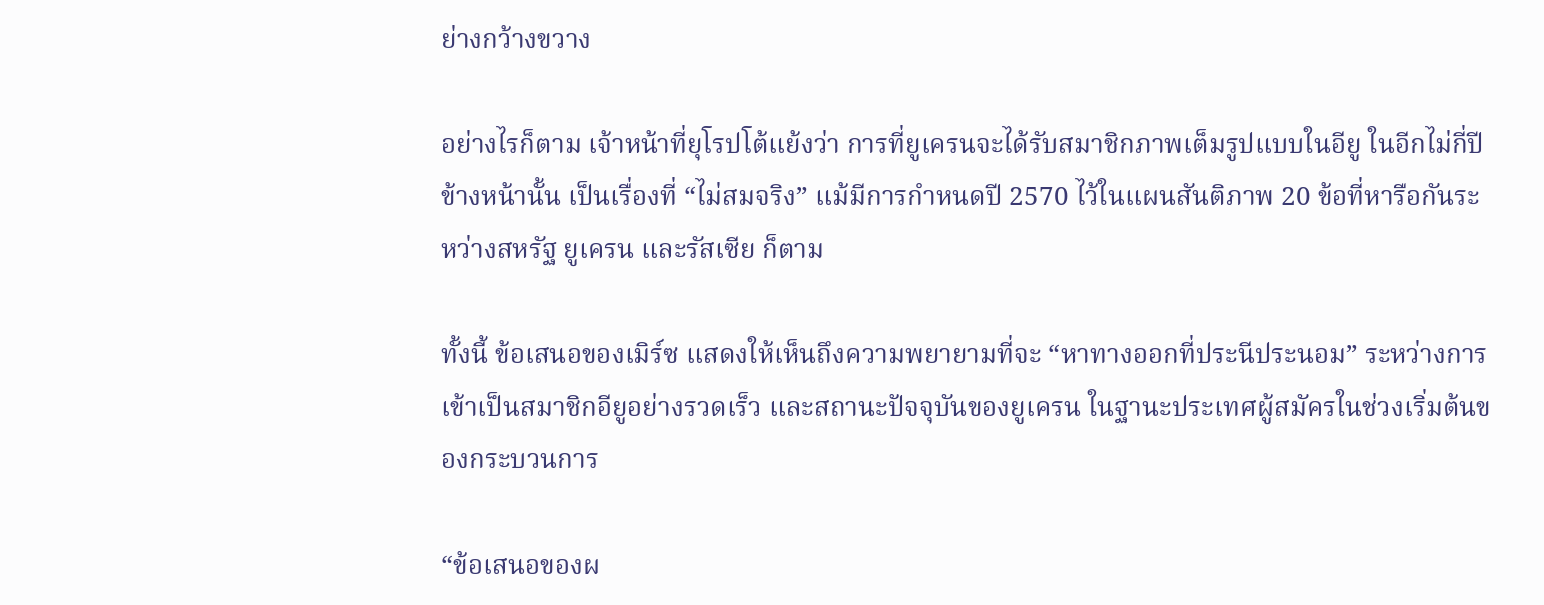ย่างกว้างขวาง

อย่างไรก็ตาม เจ้าหน้าที่ยุโรปโต้แย้งว่า การที่ยูเครนจะได้รับสมาชิกภาพเต็มรูปแบบในอียู ในอีกไม่กี่ปีข้างหน้านั้น เป็นเรื่องที่ “ไม่สมจริง” แม้มีการกำหนดปี 2570 ไว้ในแผนสันติภาพ 20 ข้อที่หารือกันระหว่างสหรัฐ ยูเครน และรัสเซีย ก็ตาม

ทั้งนี้ ข้อเสนอของเมิร์ซ แสดงให้เห็นถึงความพยายามที่จะ “หาทางออกที่ประนีประนอม” ระหว่างการเข้าเป็นสมาชิกอียูอย่างรวดเร็ว และสถานะปัจจุบันของยูเครน ในฐานะประเทศผู้สมัครในช่วงเริ่มต้นของกระบวนการ

“ข้อเสนอของผ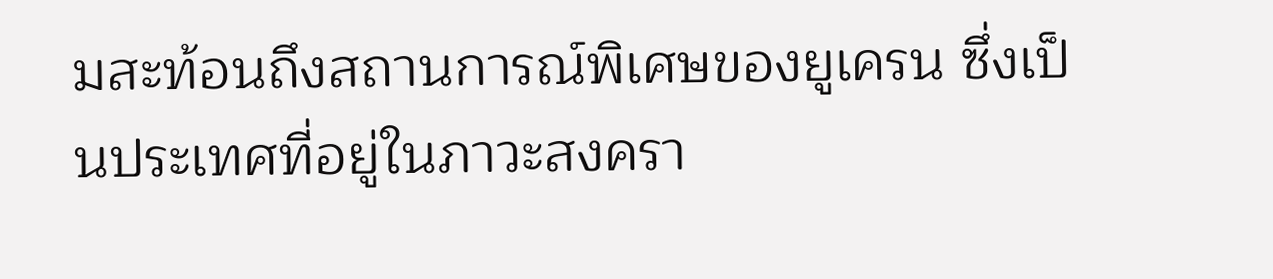มสะท้อนถึงสถานการณ์พิเศษของยูเครน ซึ่งเป็นประเทศที่อยู่ในภาวะสงครา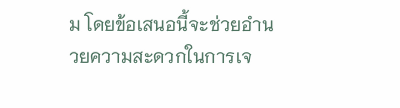ม โดยข้อเสนอนี้จะช่วยอำนวยความสะดวกในการเจ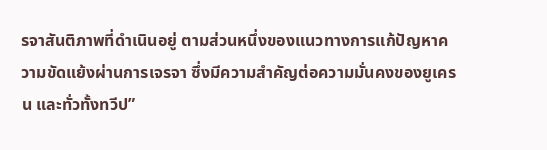รจาสันติภาพที่ดำเนินอยู่ ตามส่วนหนึ่งของแนวทางการแก้ปัญหาความขัดแย้งผ่านการเจรจา ซึ่งมีความสำคัญต่อความมั่นคงของยูเครน และทั่วทั้งทวีป”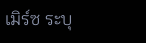เมิร์ซ ระบุ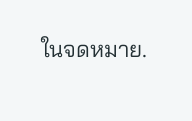ในจดหมาย.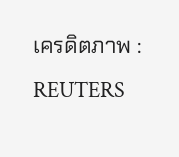เครดิตภาพ : REUTERS